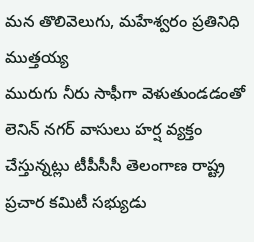మన తొలివెలుగు, మహేశ్వరం ప్రతినిధి ముత్తయ్య
మురుగు నీరు సాఫీగా వెళుతుండడంతో లెనిన్ నగర్ వాసులు హర్ష వ్యక్తం చేస్తున్నట్లు టీపీసీసీ తెలంగాణ రాష్ట్ర ప్రచార కమిటీ సభ్యుడు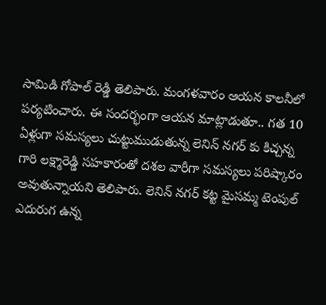సామిడి గోపాల్ రెడ్డి తెలిపారు. మంగళవారం ఆయన కాలనీలో పర్యటించారు. ఈ సందర్భంగా ఆయన మాట్లాడుతూ.. గత 10 ఏళ్లుగా సమస్యలు చుట్టుముడుతున్న లెనిన్ నగర్ కు కిచ్చన్న గారి లక్ష్మారెడ్డి సహకారంతో దశల వారీగా సమస్యలు పరిష్కారం అవుతున్నాయని తెలిపారు. లెనిన్ నగర్ కట్ట మైసమ్మ టెంపుల్ ఎదురుగ ఉన్న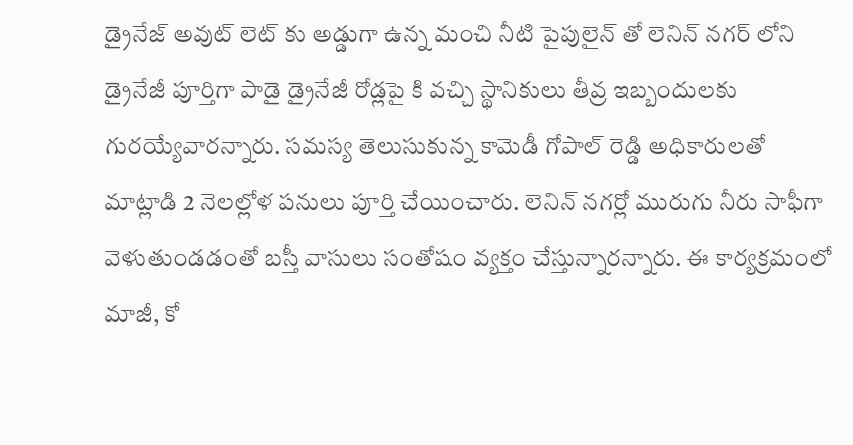డ్రైనేజ్ అవుట్ లెట్ కు అడ్డుగా ఉన్న మంచి నీటి పైపులైన్ తో లెనిన్ నగర్ లోని డ్రైనేజీ పూర్తిగా పాడై డ్రైనేజీ రోడ్లపై కి వచ్చి స్థానికులు తీవ్ర ఇబ్బందులకు గురయ్యేవారన్నారు. సమస్య తెలుసుకున్న కామెడీ గోపాల్ రెడ్డి అధికారులతో మాట్లాడి 2 నెలల్లోళ పనులు పూర్తి చేయించారు. లెనిన్ నగర్లో మురుగు నీరు సాఫీగా వెళుతుండడంతో బస్తీ వాసులు సంతోషం వ్యక్తం చేస్తున్నారన్నారు. ఈ కార్యక్రమంలో మాజీ, కో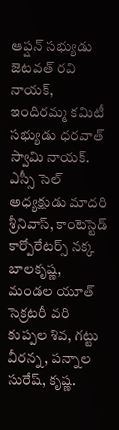ఆప్షన్ సభ్యుడు జెటవత్ రవి నాయక్, ఇందిరమ్మ కమిటీ సభ్యుడు ధరవాత్ స్వామి నాయక్. ఎస్సీ సెల్ అధ్యక్షుడు మాదరి శ్రీనివాస్, కాంటెస్టెడ్ కార్పోరేటర్స్ నక్క బాలకృష్ణ, మండల యూత్ సెక్రటరీ వరి కుప్పల శివ, గట్టు వీరన్న , పన్నాల సురేష్, కృష్ణ.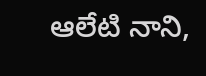ఆలేటి నాని,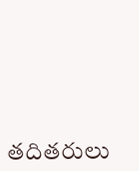తదితరులు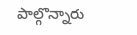పాల్గొన్నారు